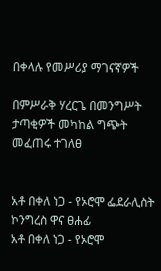በቀላሉ የመሥሪያ ማገናኛዎች

በምሥራቅ ሃረርጌ በመንግሥት ታጣቂዎች መካከል ግጭት መፈጠሩ ተገለፀ


አቶ በቀለ ነጋ - የኦሮሞ ፌደራሊስት ኮንግረስ ዋና ፀሐፊ
አቶ በቀለ ነጋ - የኦሮሞ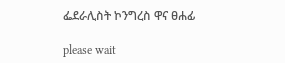ፌደራሊስት ኮንግረስ ዋና ፀሐፊ

please wait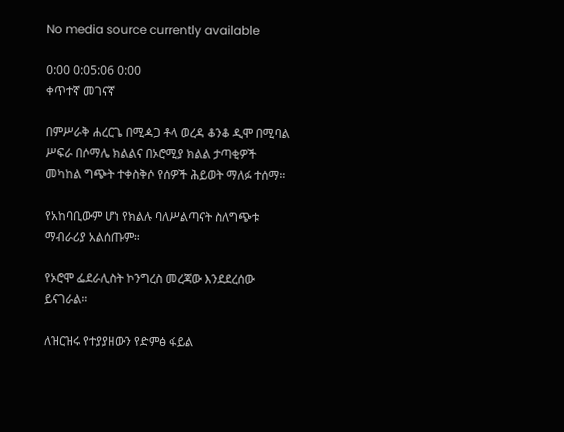No media source currently available

0:00 0:05:06 0:00
ቀጥተኛ መገናኛ

በምሥራቅ ሐረርጌ በሚዻጋ ቶላ ወረዳ ቆንቆ ዲሞ በሚባል ሥፍራ በሶማሌ ክልልና በኦሮሚያ ክልል ታጣቂዎች መካከል ግጭት ተቀስቅሶ የሰዎች ሕይወት ማለፉ ተሰማ።

የአከባቢውም ሆነ የክልሉ ባለሥልጣናት ስለግጭቱ ማብራሪያ አልሰጡም።

የኦሮሞ ፌደራሊስት ኮንግረስ መረጃው እንደደረሰው ይናገራል።

ለዝርዝሩ የተያያዘውን የድምፅ ፋይል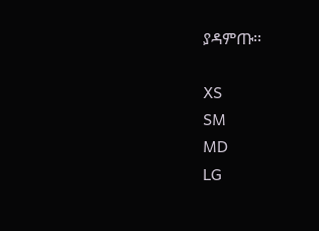ያዳምጡ፡፡

XS
SM
MD
LG